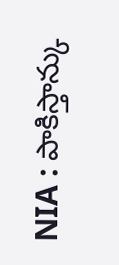NIA : పాకిస్తాన్కు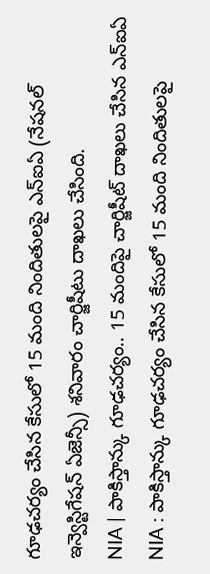గూఢచర్యం చేసిన కేసులో 15 మంది నిందితులపై ఎన్ఐఏ (నేషనల్ ఇన్వెస్టిగేషన్ ఏజెన్సీ) శనివారం చార్జిషీటు దాఖలు చేసింది.
NIA | పాకిస్తాన్కు గూఢచర్యం.. 15 మందిపై చార్జిషీట్ దాఖలు చేసిన ఎన్ఐఏ
NIA : పాకిస్తాన్కు గూఢచర్యం చేసిన కేసులో 15 మంది నిందితులపై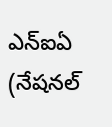ఎన్ఐఏ (నేషనల్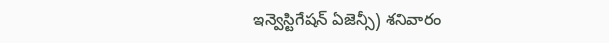ఇన్వెస్టిగేషన్ ఏజెన్సీ) శనివారం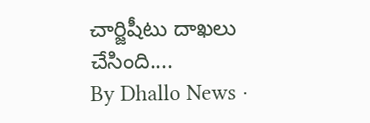చార్జిషీటు దాఖలు చేసింది....
By Dhallo News ·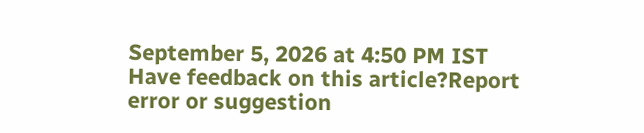September 5, 2026 at 4:50 PM IST
Have feedback on this article?Report error or suggestion